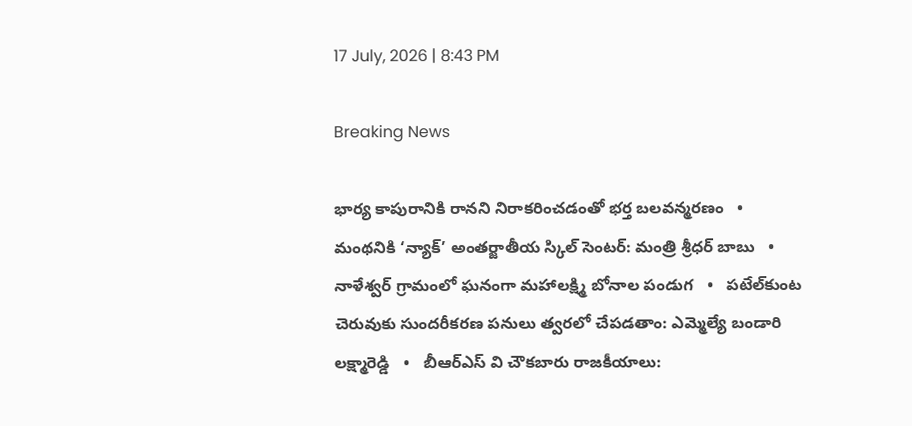17 July, 2026 | 8:43 PM

Breaking News

భార్య కాపురానికి రానని నిరాకరించడంతో భర్త బలవన్మరణం   •   మంథనికి ‘న్యాక్’ అంతర్జాతీయ స్కిల్ సెంటర్: మంత్రి శ్రీధర్ బాబు   •   నాళేశ్వర్ గ్రామంలో ఘనంగా మహాలక్ష్మి బోనాల పండుగ   •   పటేల్‌కుంట చెరువుకు సుందరీకరణ పనులు త్వరలో చేపడతాం: ఎమ్మెల్యే బండారి లక్ష్మారెడ్డి   •   బీఆర్ఎస్ వి చౌకబారు రాజకీయాలు: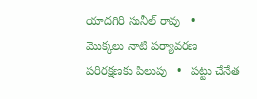యాదగిరి సునీల్ రావు   •   మొక్కలు నాటి పర్యావరణ పరిరక్షణకు పిలుపు   •   పట్టు చేనేత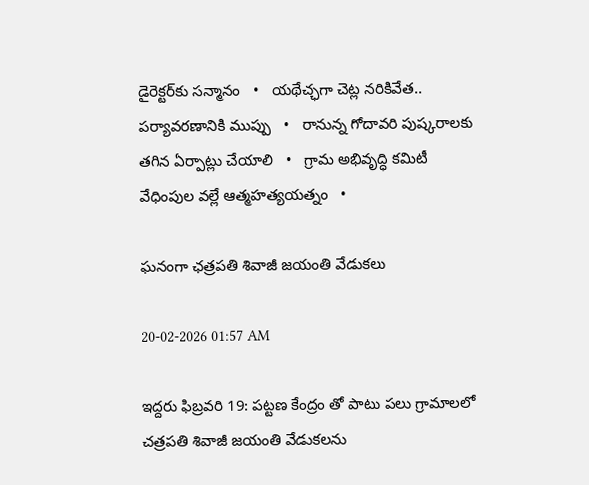డైరెక్టర్‌కు సన్మానం   •   యథేచ్ఛగా చెట్ల నరికివేత.. పర్యావరణానికి ముప్పు   •   రానున్న గోదావరి పుష్కరాలకు తగిన ఏర్పాట్లు చేయాలి   •   గ్రామ అభివృద్ధి కమిటీ వేధింపుల వల్లే ఆత్మహత్యయత్నం   •

ఘనంగా ఛత్రపతి శివాజీ జయంతి వేడుకలు

20-02-2026 01:57 AM

ఇద్దరు ఫిబ్రవరి 19: పట్టణ కేంద్రం తో పాటు పలు గ్రామాలలో చత్రపతి శివాజీ జయంతి వేడుకలను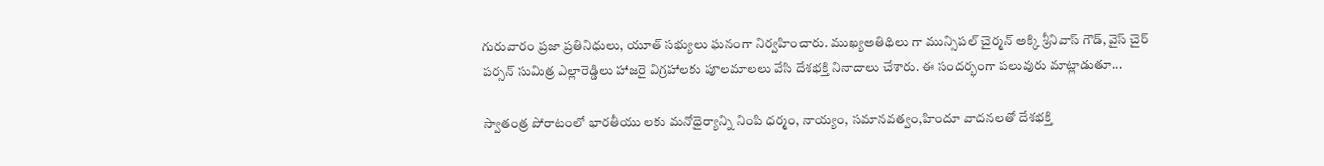గురువారం ప్రజా ప్రతినిధులు, యూత్ సభ్యులు ఘనంగా నిర్వహించారు. ముఖ్యఅతిథిలు గా మున్సిపల్ చైర్మన్ అక్కి శ్రీనివాస్ గౌడ్, వైస్ చైర్ పర్సన్ సుమిత్ర ఎల్లారెడ్డిలు హాజరై విగ్రహాలకు పూలమాలలు వేసి దేశభక్తి నినాదాలు చేశారు. ఈ సందర్భంగా పలువురు మాట్లాడుతూ...

స్వాతంత్ర పోరాటంలో భారతీయు లకు మనోధైర్యాన్ని నింపి ధర్మం, నాయ్యం, సమానవత్వం,హిందూ వాదనలతో దేశభక్తి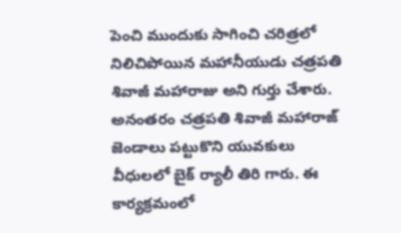పెంచి ముందుకు సాగించి చరిత్రలో నిలిచిపోయిన మహానీయుడు చత్రపతి శివాజీ మహారాజు అని గుర్తు చేశారు. అనంతరం చత్రపతి శివాజీ మహారాజ్ జెండాలు పట్టుకొని యువకులు వీధులలో బైక్ ర్యాలీ తిరి గారు. ఈ కార్యక్రమంలో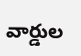వార్డుల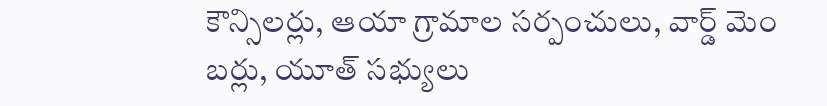కౌన్సిలర్లు, ఆయా గ్రామాల సర్పంచులు, వార్డ్ మెం బర్లు, యూత్ సభ్యులు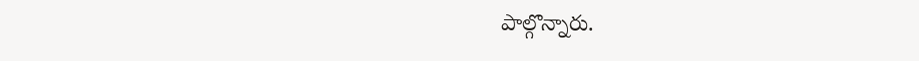పాల్గొన్నారు.